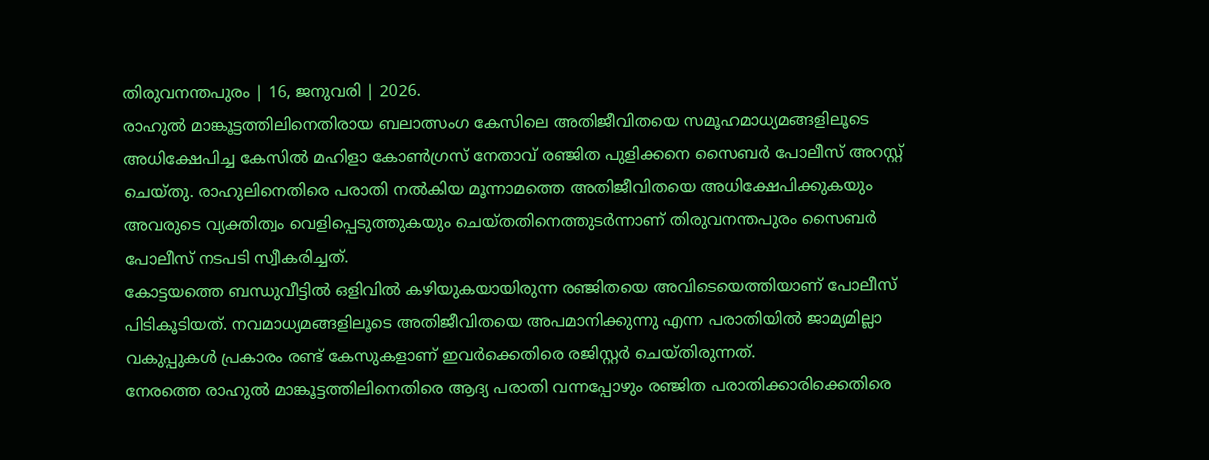തിരുവനന്തപുരം | 16, ജനുവരി | 2026.
രാഹുൽ മാങ്കൂട്ടത്തിലിനെതിരായ ബലാത്സംഗ കേസിലെ അതിജീവിതയെ സമൂഹമാധ്യമങ്ങളിലൂടെ അധിക്ഷേപിച്ച കേസിൽ മഹിളാ കോൺഗ്രസ് നേതാവ് രഞ്ജിത പുളിക്കനെ സൈബർ പോലീസ് അറസ്റ്റ് ചെയ്തു. രാഹുലിനെതിരെ പരാതി നൽകിയ മൂന്നാമത്തെ അതിജീവിതയെ അധിക്ഷേപിക്കുകയും അവരുടെ വ്യക്തിത്വം വെളിപ്പെടുത്തുകയും ചെയ്തതിനെത്തുടർന്നാണ് തിരുവനന്തപുരം സൈബർ പോലീസ് നടപടി സ്വീകരിച്ചത്.
കോട്ടയത്തെ ബന്ധുവീട്ടിൽ ഒളിവിൽ കഴിയുകയായിരുന്ന രഞ്ജിതയെ അവിടെയെത്തിയാണ് പോലീസ് പിടികൂടിയത്. നവമാധ്യമങ്ങളിലൂടെ അതിജീവിതയെ അപമാനിക്കുന്നു എന്ന പരാതിയിൽ ജാമ്യമില്ലാ വകുപ്പുകൾ പ്രകാരം രണ്ട് കേസുകളാണ് ഇവർക്കെതിരെ രജിസ്റ്റർ ചെയ്തിരുന്നത്.
നേരത്തെ രാഹുൽ മാങ്കൂട്ടത്തിലിനെതിരെ ആദ്യ പരാതി വന്നപ്പോഴും രഞ്ജിത പരാതിക്കാരിക്കെതിരെ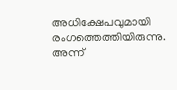അധിക്ഷേപവുമായി രംഗത്തെത്തിയിരുന്നു. അന്ന്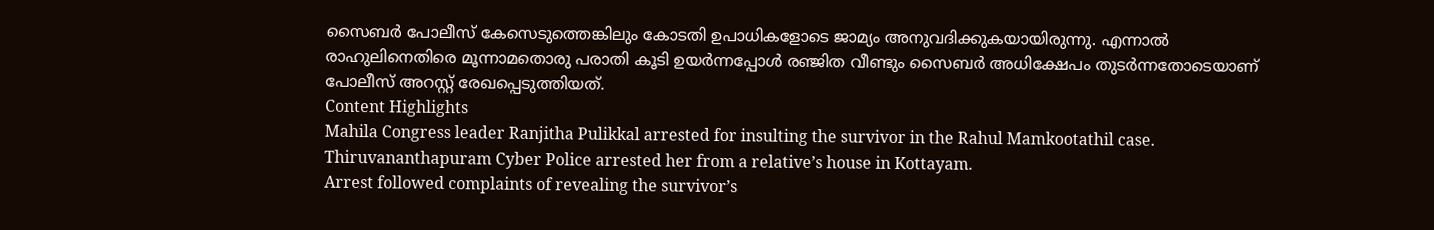സൈബർ പോലീസ് കേസെടുത്തെങ്കിലും കോടതി ഉപാധികളോടെ ജാമ്യം അനുവദിക്കുകയായിരുന്നു. എന്നാൽ രാഹുലിനെതിരെ മൂന്നാമതൊരു പരാതി കൂടി ഉയർന്നപ്പോൾ രഞ്ജിത വീണ്ടും സൈബർ അധിക്ഷേപം തുടർന്നതോടെയാണ് പോലീസ് അറസ്റ്റ് രേഖപ്പെടുത്തിയത്.
Content Highlights
Mahila Congress leader Ranjitha Pulikkal arrested for insulting the survivor in the Rahul Mamkootathil case.
Thiruvananthapuram Cyber Police arrested her from a relative’s house in Kottayam.
Arrest followed complaints of revealing the survivor’s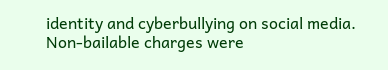identity and cyberbullying on social media.
Non-bailable charges were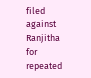filed against Ranjitha for repeated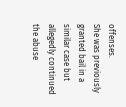offenses.
She was previously granted bail in a similar case but allegedly continued the abuse